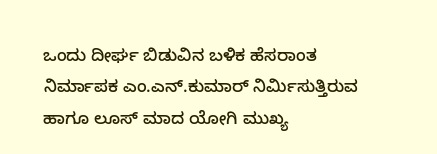ಒಂದು ದೀರ್ಘ ಬಿಡುವಿನ ಬಳಿಕ ಹೆಸರಾಂತ ನಿರ್ಮಾಪಕ ಎಂ.ಎನ್.ಕುಮಾರ್ ನಿರ್ಮಿಸುತ್ತಿರುವ ಹಾಗೂ ಲೂಸ್ ಮಾದ ಯೋಗಿ ಮುಖ್ಯ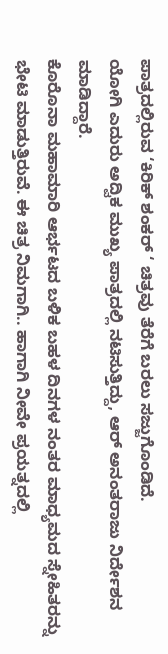ಪಾತ್ರದಲ್ಲಿರುವ ‘ಕಿರಿಕ್ ಶಂಕರ್ ‘ ಚಿತ್ರವು ತೆರೆಗೆ ಬರಲು ಸಜ್ಜುಗೊಂಡಿದೆ.
ಯೋಗಿ ಎದುರು ಅದ್ವಿಕ ಮುಖ್ಯ ಪಾತ್ರದಲ್ಲಿ ನಟಿಸುತ್ತಿದ್ದು, ಆರ್ ಅನಂತರಾಜು ನಿರ್ದೇಶನ ಮಾಡಿದ್ದಾರೆ.
ಕೊರೊನಾ ಮಹಾಮಾರಿ ಆರ್ಭಟದ ಬಳಿಕ ಬಹಳ ದಿನಗಳ ನಂತರ ಮಾಧ್ಯಮದ ಸ್ನೇಹಿತರನ್ನು ಭೇಟಿ ಮಾಡುತ್ತಿರುವೆ. ಈ ಚಿತ್ರ ನಿಮಗಾಗಿ.. ಹಾಗಾಗಿ ನೀವೇ ಪ್ರಯತ್ನದಲ್ಲಿ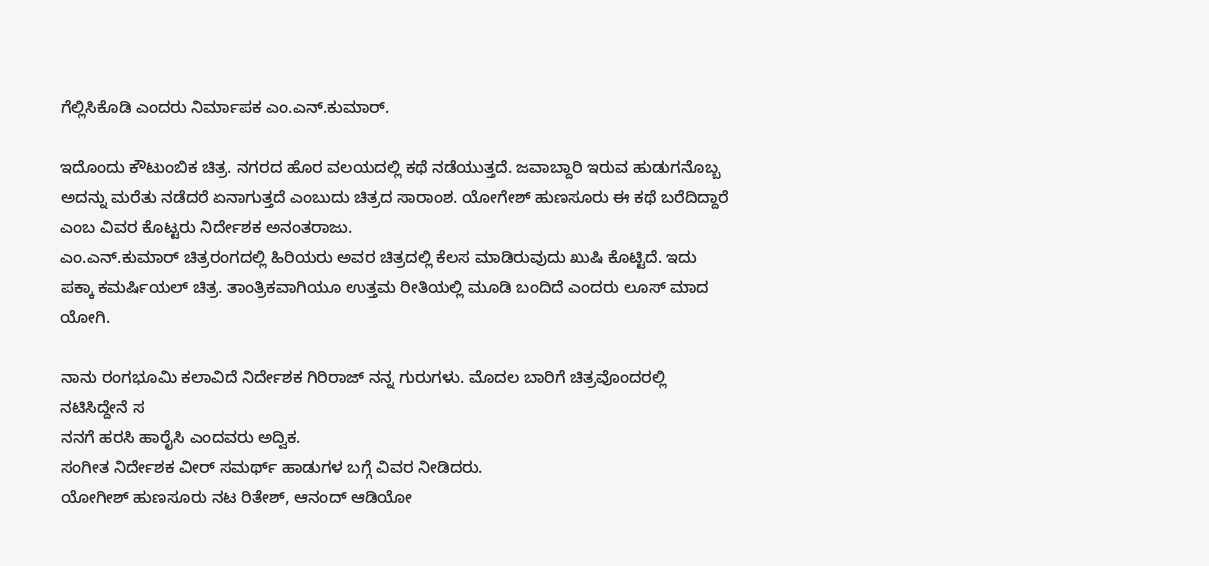ಗೆಲ್ಲಿಸಿಕೊಡಿ ಎಂದರು ನಿರ್ಮಾಪಕ ಎಂ.ಎನ್.ಕುಮಾರ್.

ಇದೊಂದು ಕೌಟುಂಬಿಕ ಚಿತ್ರ. ನಗರದ ಹೊರ ವಲಯದಲ್ಲಿ ಕಥೆ ನಡೆಯುತ್ತದೆ. ಜವಾಬ್ದಾರಿ ಇರುವ ಹುಡುಗನೊಬ್ಬ ಅದನ್ನು ಮರೆತು ನಡೆದರೆ ಏನಾಗುತ್ತದೆ ಎಂಬುದು ಚಿತ್ರದ ಸಾರಾಂಶ. ಯೋಗೇಶ್ ಹುಣಸೂರು ಈ ಕಥೆ ಬರೆದಿದ್ದಾರೆ ಎಂಬ ವಿವರ ಕೊಟ್ಟರು ನಿರ್ದೇಶಕ ಅನಂತರಾಜು.
ಎಂ.ಎನ್.ಕುಮಾರ್ ಚಿತ್ರರಂಗದಲ್ಲಿ ಹಿರಿಯರು ಅವರ ಚಿತ್ರದಲ್ಲಿ ಕೆಲಸ ಮಾಡಿರುವುದು ಖುಷಿ ಕೊಟ್ಟಿದೆ. ಇದು ಪಕ್ಕಾ ಕಮರ್ಷಿಯಲ್ ಚಿತ್ರ. ತಾಂತ್ರಿಕವಾಗಿಯೂ ಉತ್ತಮ ರೀತಿಯಲ್ಲಿ ಮೂಡಿ ಬಂದಿದೆ ಎಂದರು ಲೂಸ್ ಮಾದ ಯೋಗಿ.

ನಾನು ರಂಗಭೂಮಿ ಕಲಾವಿದೆ ನಿರ್ದೇಶಕ ಗಿರಿರಾಜ್ ನನ್ನ ಗುರುಗಳು. ಮೊದಲ ಬಾರಿಗೆ ಚಿತ್ರವೊಂದರಲ್ಲಿ ನಟಿಸಿದ್ದೇನೆ ಸ
ನನಗೆ ಹರಸಿ ಹಾರೈಸಿ ಎಂದವರು ಅದ್ವಿಕ.
ಸಂಗೀತ ನಿರ್ದೇಶಕ ವೀರ್ ಸಮರ್ಥ್ ಹಾಡುಗಳ ಬಗ್ಗೆ ವಿವರ ನೀಡಿದರು.
ಯೋಗೀಶ್ ಹುಣಸೂರು ನಟ ರಿತೇಶ್, ಆನಂದ್ ಆಡಿಯೋ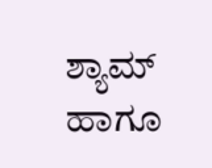ಶ್ಯಾಮ್ ಹಾಗೂ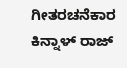ಗೀತರಚನೆಕಾರ ಕಿನ್ನಾಳ್ ರಾಜ್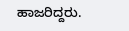ಹಾಜರಿದ್ದರು.